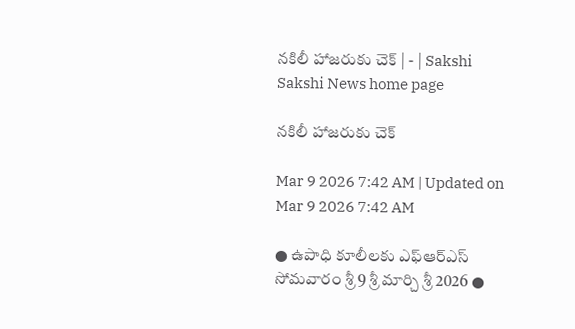నకిలీ హాజరుకు చెక్‌ | - | Sakshi
Sakshi News home page

నకిలీ హాజరుకు చెక్‌

Mar 9 2026 7:42 AM | Updated on Mar 9 2026 7:42 AM

● ఉపాధి కూలీలకు ఎఫ్‌ఆర్‌ఎస్‌ సోమవారం శ్రీ 9 శ్రీ మార్చి శ్రీ 2026 ●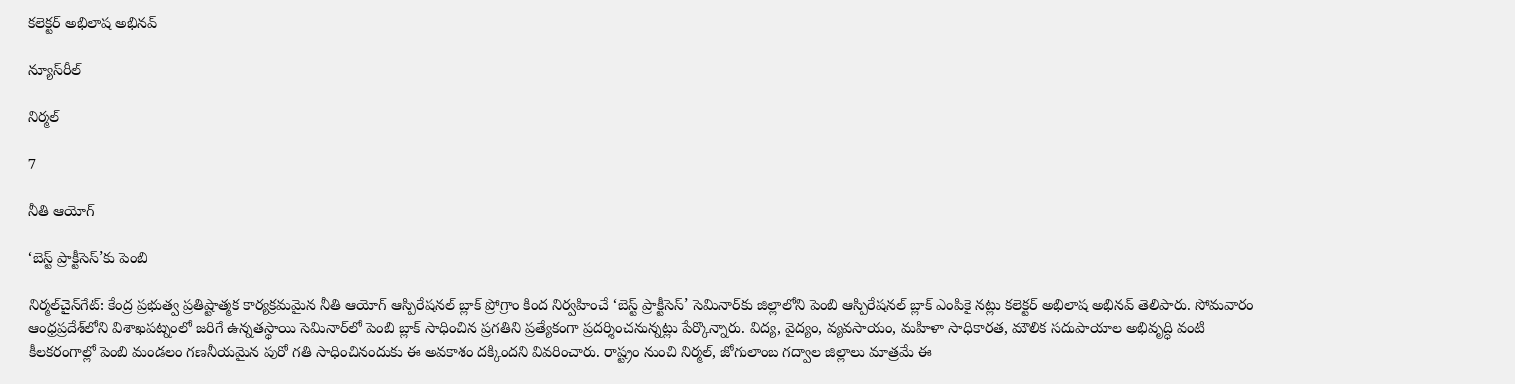కలెక్టర్‌ అభిలాష అభినవ్‌

న్యూస్‌రీల్‌

నిర్మల్‌

7

నీతి ఆయోగ్‌

‘బెస్ట్‌ ప్రాక్టీసెస్‌’కు పెంబి

నిర్మల్‌చైన్‌గేట్‌: కేంద్ర ప్రభుత్వ ప్రతిష్టాత్మక కార్యక్రమమైన నీతి ఆయోగ్‌ ఆస్పిరేషనల్‌ బ్లాక్‌ ప్రోగ్రాం కింద నిర్వహించే ‘బెస్ట్‌ ప్రాక్టీసెస్‌’ సెమినార్‌కు జిల్లాలోని పెంబి ఆస్పిరేషనల్‌ బ్లాక్‌ ఎంపికై నట్లు కలెక్టర్‌ అభిలాష అభినవ్‌ తెలిపారు. సోమవారం ఆంధ్రప్రదేశ్‌లోని విశాఖపట్నంలో జరిగే ఉన్నతస్థాయి సెమినార్‌లో పెంబి బ్లాక్‌ సాధించిన ప్రగతిని ప్రత్యేకంగా ప్రదర్శించనున్నట్లు పేర్కొన్నారు. విద్య, వైద్యం, వ్యవసాయం, మహిళా సాధికారత, మౌలిక సదుపాయాల అభివృద్ధి వంటి కీలకరంగాల్లో పెంబి మండలం గణనీయమైన పురో గతి సాధించినందుకు ఈ అవకాశం దక్కిందని వివరించారు. రాష్ట్రం నుంచి నిర్మల్‌, జోగులాంబ గద్వాల జిల్లాలు మాత్రమే ఈ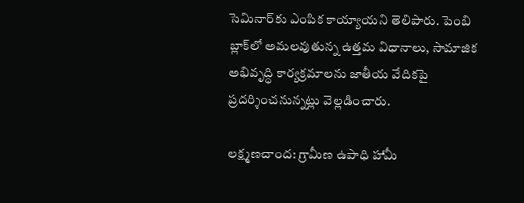సెమినార్‌కు ఎంపిక కాయ్యాయని తెలిపారు. పెంబి బ్లాక్‌లో అమలవుతున్న ఉత్తమ విధానాలు, సామాజిక అభివృద్ధి కార్యక్రమాలను జాతీయ వేదికపై ప్రదర్శించనున్నట్లు వెల్లడించారు.

లక్ష్మణచాంద: గ్రామీణ ఉపాధి హామీ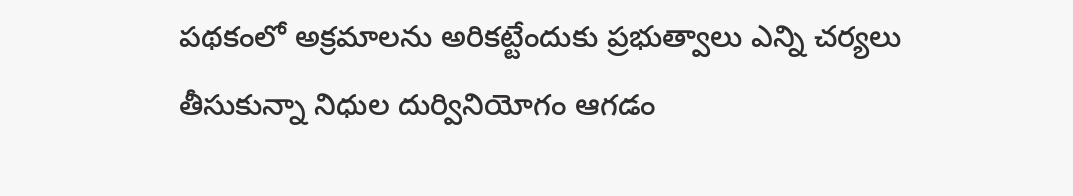పథకంలో అక్రమాలను అరికట్టేందుకు ప్రభుత్వాలు ఎన్ని చర్యలు తీసుకున్నా నిధుల దుర్వినియోగం ఆగడం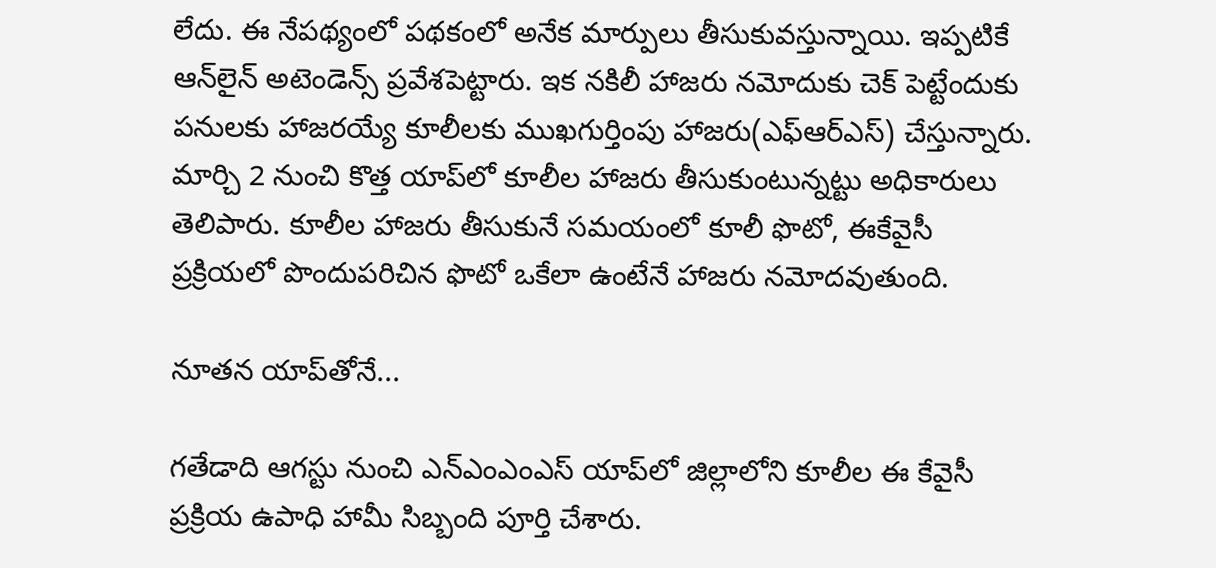లేదు. ఈ నేపథ్యంలో పథకంలో అనేక మార్పులు తీసుకువస్తున్నాయి. ఇప్పటికే ఆన్‌లైన్‌ అటెండెన్స్‌ ప్రవేశపెట్టారు. ఇక నకిలీ హాజరు నమోదుకు చెక్‌ పెట్టేందుకు పనులకు హాజరయ్యే కూలీలకు ముఖగుర్తింపు హాజరు(ఎఫ్‌ఆర్‌ఎస్‌) చేస్తున్నారు. మార్చి 2 నుంచి కొత్త యాప్‌లో కూలీల హాజరు తీసుకుంటున్నట్టు అధికారులు తెలిపారు. కూలీల హాజరు తీసుకునే సమయంలో కూలీ ఫొటో, ఈకేవైసీ ప్రక్రియలో పొందుపరిచిన ఫొటో ఒకేలా ఉంటేనే హాజరు నమోదవుతుంది.

నూతన యాప్‌తోనే...

గతేడాది ఆగస్టు నుంచి ఎన్‌ఎంఎంఎస్‌ యాప్‌లో జిల్లాలోని కూలీల ఈ కేవైసీ ప్రక్రియ ఉపాధి హామీ సిబ్బంది పూర్తి చేశారు.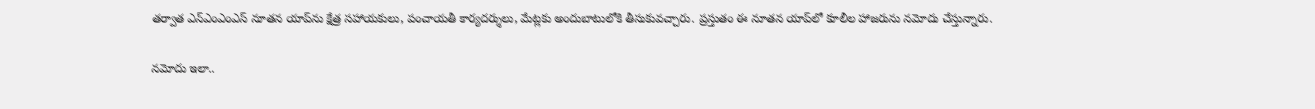తర్వాత ఎన్‌ఎంఎంఎస్‌ నూతన యాప్‌ను క్షేత్ర సహాయకులు, పంచాయతీ కార్యదర్శులు, మేట్లకు అందుబాటులోకి తీసుకువచ్చారు. ప్రస్తుతం ఈ నూతన యాప్‌లో కూలీల హాజరును నమోదు చేస్తున్నారు.

నమోదు ఇలా..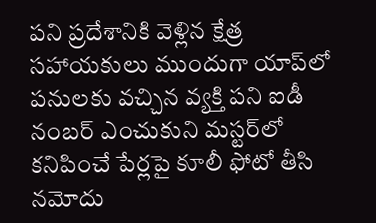పని ప్రదేశానికి వెళ్లిన క్షేత్ర సహాయకులు ముందుగా యాప్‌లో పనులకు వచ్చిన వ్యక్తి పని ఐడీ నంబర్‌ ఎంచుకుని మస్టర్‌లో కనిపించే పేర్లపై కూలీ ఫోటో తీసి నమోదు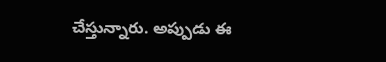చేస్తున్నారు. అప్పుడు ఈ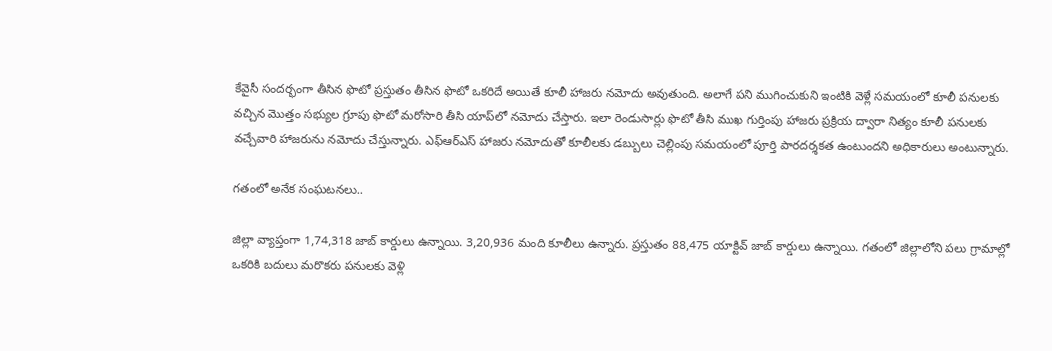కేవైసీ సందర్భంగా తీసిన ఫొటో ప్రస్తుతం తీసిన ఫొటో ఒకరిదే అయితే కూలీ హాజరు నమోదు అవుతుంది. అలాగే పని ముగించుకుని ఇంటికి వెళ్లే సమయంలో కూలీ పనులకు వచ్చిన మొత్తం సభ్యుల గ్రూపు ఫొటో మరోసారి తీసి యాప్‌లో నమోదు చేస్తారు. ఇలా రెండుసార్లు ఫొటో తీసి ముఖ గుర్తింపు హాజరు ప్రక్రియ ద్వారా నిత్యం కూలీ పనులకు వచ్చేవారి హాజరును నమోదు చేస్తున్నారు. ఎఫ్‌ఆర్‌ఎస్‌ హాజరు నమోదుతో కూలీలకు డబ్బులు చెల్లింపు సమయంలో పూర్తి పారదర్శకత ఉంటుందని అధికారులు అంటున్నారు.

గతంలో అనేక సంఘటనలు..

జిల్లా వ్యాప్తంగా 1,74,318 జాబ్‌ కార్డులు ఉన్నాయి. 3,20,936 మంది కూలీలు ఉన్నారు. ప్రస్తుతం 88,475 యాక్టివ్‌ జాబ్‌ కార్డులు ఉన్నాయి. గతంలో జిల్లాలోని పలు గ్రామాల్లో ఒకరికి బదులు మరొకరు పనులకు వెళ్లి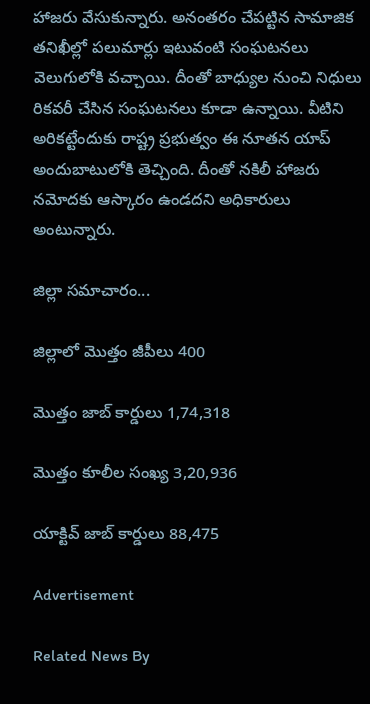హాజరు వేసుకున్నారు. అనంతరం చేపట్టిన సామాజిక తనిఖీల్లో పలుమార్లు ఇటువంటి సంఘటనలు వెలుగులోకి వచ్చాయి. దీంతో బాధ్యుల నుంచి నిధులు రికవరీ చేసిన సంఘటనలు కూడా ఉన్నాయి. వీటిని అరికట్టేందుకు రాష్ట్ర ప్రభుత్వం ఈ నూతన యాప్‌ అందుబాటులోకి తెచ్చింది. దీంతో నకిలీ హాజరు నమోదకు ఆస్కారం ఉండదని అధికారులు అంటున్నారు.

జిల్లా సమాచారం...

జిల్లాలో మొత్తం జీపీలు 400

మొత్తం జాబ్‌ కార్డులు 1,74,318

మొత్తం కూలీల సంఖ్య 3,20,936

యాక్టివ్‌ జాబ్‌ కార్డులు 88,475

Advertisement

Related News By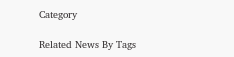Category

Related News By Tags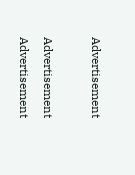Advertisement

Advertisement
Advertisement